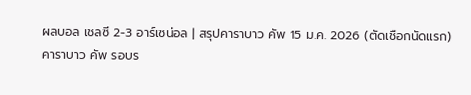ผลบอล เชลซี 2-3 อาร์เซน่อล | สรุปคาราบาว คัพ 15 ม.ค. 2026 (ตัดเชือกนัดแรก)
คาราบาว คัพ รอบร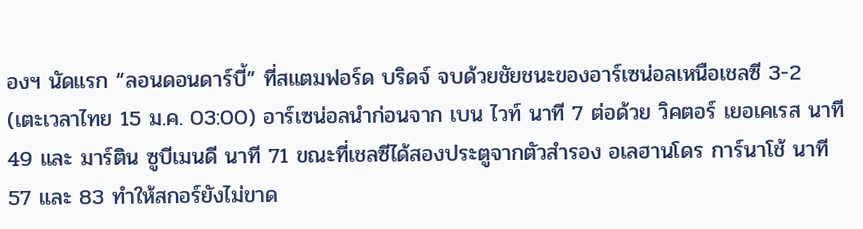องฯ นัดแรก “ลอนดอนดาร์บี้” ที่สแตมฟอร์ด บริดจ์ จบด้วยชัยชนะของอาร์เซน่อลเหนือเชลซี 3-2 (เตะเวลาไทย 15 ม.ค. 03:00) อาร์เซน่อลนำก่อนจาก เบน ไวท์ นาที 7 ต่อด้วย วิคตอร์ เยอเคเรส นาที 49 และ มาร์ติน ซูบีเมนดี นาที 71 ขณะที่เชลซีได้สองประตูจากตัวสำรอง อเลฮานโดร การ์นาโช้ นาที 57 และ 83 ทำให้สกอร์ยังไม่ขาด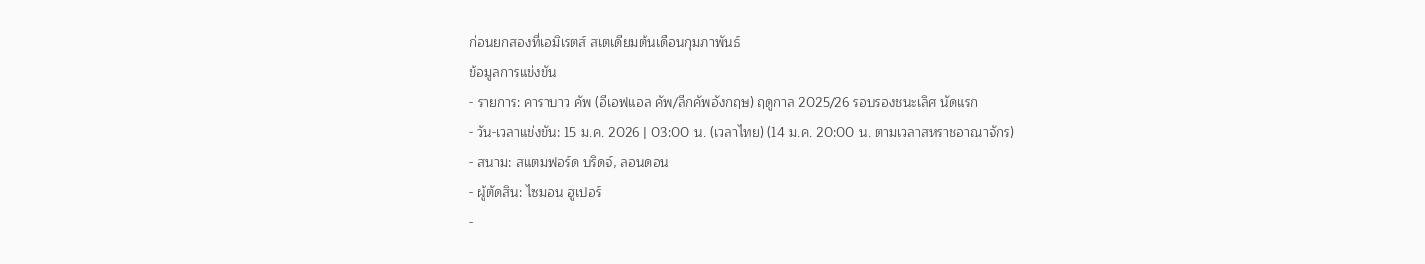ก่อนยกสองที่เอมิเรตส์ สเตเดียมต้นเดือนกุมภาพันธ์
ข้อมูลการแข่งขัน
- รายการ: คาราบาว คัพ (อีเอฟแอล คัพ/ลีกคัพอังกฤษ) ฤดูกาล 2025/26 รอบรองชนะเลิศ นัดแรก
- วัน-เวลาแข่งขัน: 15 ม.ค. 2026 | 03:00 น. (เวลาไทย) (14 ม.ค. 20:00 น. ตามเวลาสหราชอาณาจักร)
- สนาม: สแตมฟอร์ด บริดจ์, ลอนดอน
- ผู้ตัดสิน: ไซมอน ฮูเปอร์
-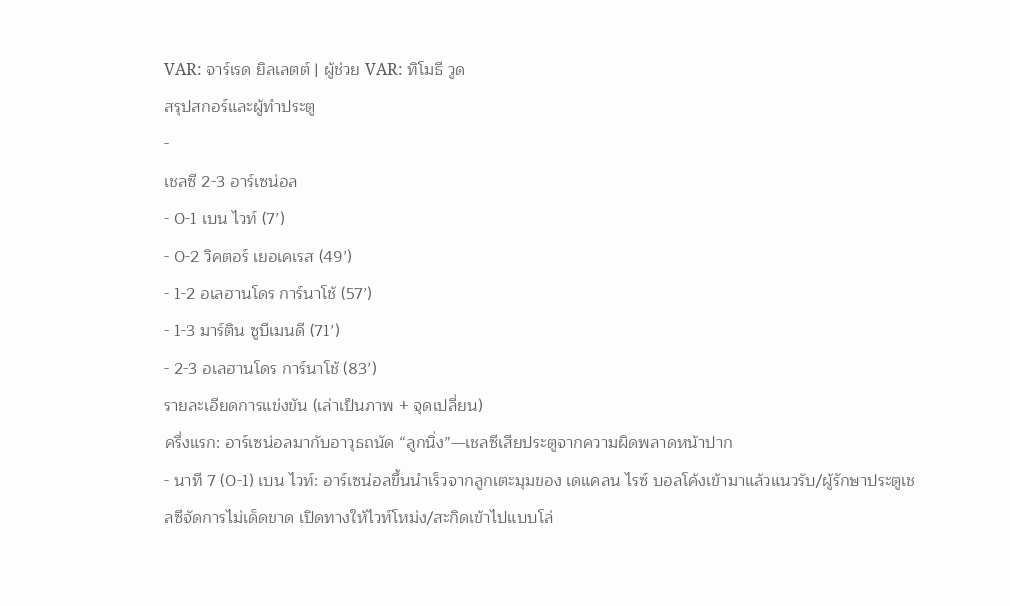VAR: จาร์เรด ยิลเลตต์ | ผู้ช่วย VAR: ทิโมธี วูด
สรุปสกอร์และผู้ทำประตู
-
เชลซี 2-3 อาร์เซน่อล
- 0-1 เบน ไวท์ (7’)
- 0-2 วิคตอร์ เยอเคเรส (49’)
- 1-2 อเลฮานโดร การ์นาโช้ (57’)
- 1-3 มาร์ติน ซูบีเมนดี (71’)
- 2-3 อเลฮานโดร การ์นาโช้ (83’)
รายละเอียดการแข่งขัน (เล่าเป็นภาพ + จุดเปลี่ยน)
ครึ่งแรก: อาร์เซน่อลมากับอาวุธถนัด “ลูกนิ่ง”—เชลซีเสียประตูจากความผิดพลาดหน้าปาก
- นาที 7 (0-1) เบน ไวท์: อาร์เซน่อลขึ้นนำเร็วจากลูกเตะมุมของ เดแคลน ไรซ์ บอลโค้งเข้ามาแล้วแนวรับ/ผู้รักษาประตูเชลซีจัดการไม่เด็ดขาด เปิดทางให้ไวท์โหม่ง/สะกิดเข้าไปแบบโล่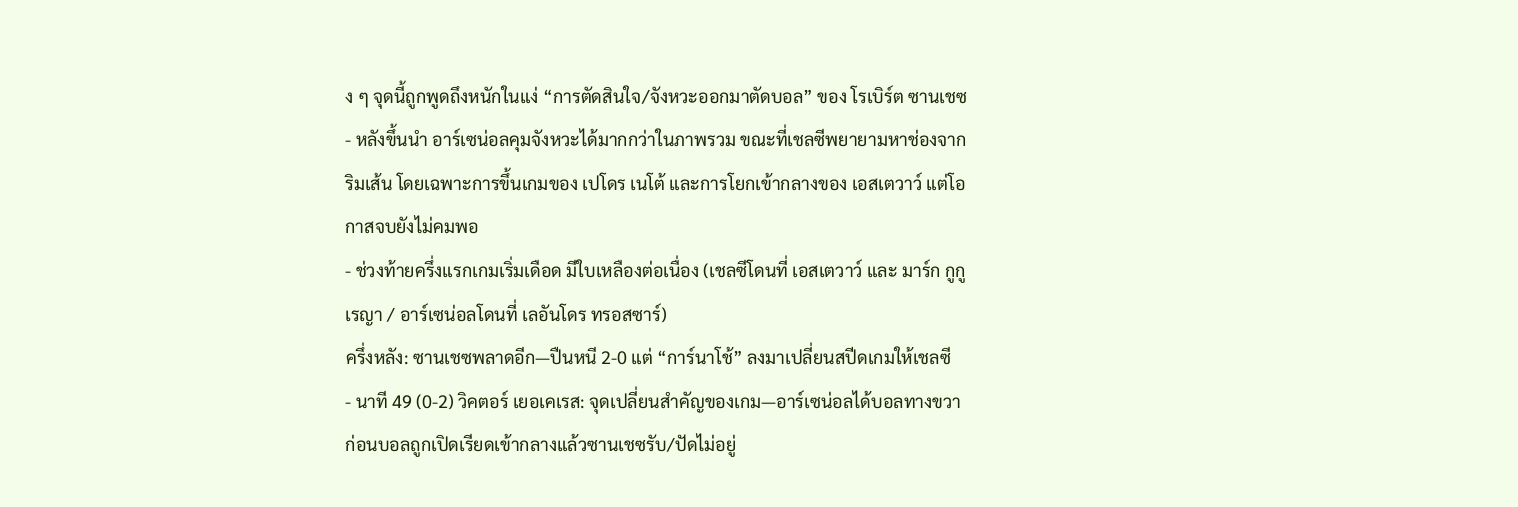ง ๆ จุดนี้ถูกพูดถึงหนักในแง่ “การตัดสินใจ/จังหวะออกมาตัดบอล” ของ โรเบิร์ต ซานเชซ
- หลังขึ้นนำ อาร์เซน่อลคุมจังหวะได้มากกว่าในภาพรวม ขณะที่เชลซีพยายามหาช่องจากริมเส้น โดยเฉพาะการขึ้นเกมของ เปโดร เนโต้ และการโยกเข้ากลางของ เอสเตวาว์ แต่โอกาสจบยังไม่คมพอ
- ช่วงท้ายครึ่งแรกเกมเริ่มเดือด มีใบเหลืองต่อเนื่อง (เชลซีโดนที่ เอสเตวาว์ และ มาร์ก กูกูเรญา / อาร์เซน่อลโดนที่ เลอันโดร ทรอสซาร์)
ครึ่งหลัง: ซานเชซพลาดอีก—ปืนหนี 2-0 แต่ “การ์นาโช้” ลงมาเปลี่ยนสปีดเกมให้เชลซี
- นาที 49 (0-2) วิคตอร์ เยอเคเรส: จุดเปลี่ยนสำคัญของเกม—อาร์เซน่อลได้บอลทางขวา ก่อนบอลถูกเปิดเรียดเข้ากลางแล้วซานเชซรับ/ปัดไม่อยู่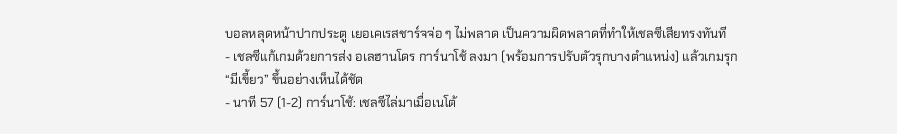บอลหลุดหน้าปากประตู เยอเคเรสชาร์จจ่อ ๆ ไม่พลาด เป็นความผิดพลาดที่ทำให้เชลซีเสียทรงทันที
- เชลซีแก้เกมด้วยการส่ง อเลฮานโดร การ์นาโช้ ลงมา (พร้อมการปรับตัวรุกบางตำแหน่ง) แล้วเกมรุก “มีเขี้ยว” ขึ้นอย่างเห็นได้ชัด
- นาที 57 (1-2) การ์นาโช้: เชลซีไล่มาเมื่อเนโต้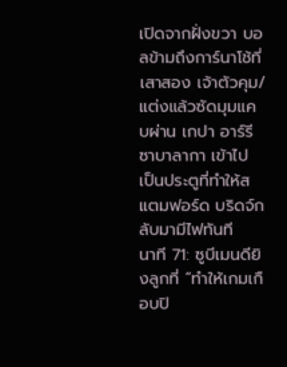เปิดจากฝั่งขวา บอลข้ามถึงการ์นาโช้ที่เสาสอง เจ้าตัวคุม/แต่งแล้วซัดมุมแคบผ่าน เกปา อาร์รีซาบาลากา เข้าไป เป็นประตูที่ทำให้สแตมฟอร์ด บริดจ์กลับมามีไฟทันที
นาที 71: ซูบีเมนดียิงลูกที่ “ทำให้เกมเกือบปิ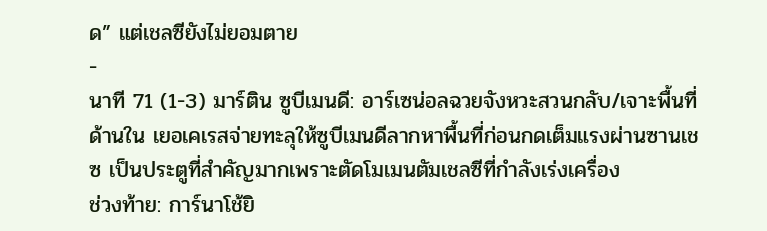ด” แต่เชลซียังไม่ยอมตาย
-
นาที 71 (1-3) มาร์ติน ซูบีเมนดี: อาร์เซน่อลฉวยจังหวะสวนกลับ/เจาะพื้นที่ด้านใน เยอเคเรสจ่ายทะลุให้ซูบีเมนดีลากหาพื้นที่ก่อนกดเต็มแรงผ่านซานเชซ เป็นประตูที่สำคัญมากเพราะตัดโมเมนตัมเชลซีที่กำลังเร่งเครื่อง
ช่วงท้าย: การ์นาโช้ยิ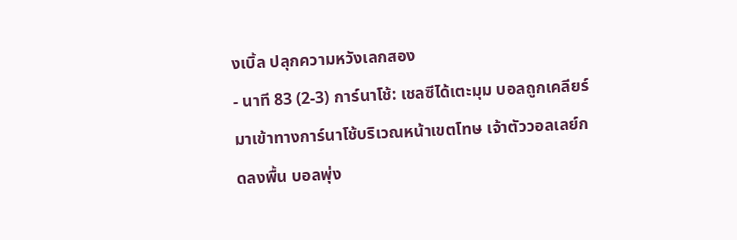งเบิ้ล ปลุกความหวังเลกสอง
- นาที 83 (2-3) การ์นาโช้: เชลซีได้เตะมุม บอลถูกเคลียร์มาเข้าทางการ์นาโช้บริเวณหน้าเขตโทษ เจ้าตัววอลเลย์กดลงพื้น บอลพุ่ง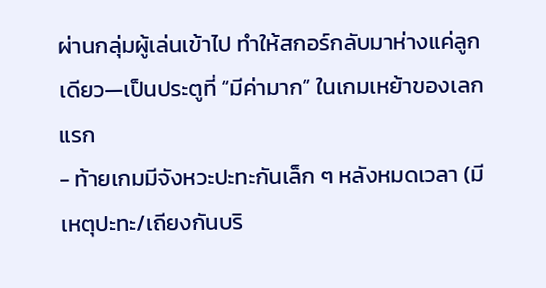ผ่านกลุ่มผู้เล่นเข้าไป ทำให้สกอร์กลับมาห่างแค่ลูกเดียว—เป็นประตูที่ “มีค่ามาก” ในเกมเหย้าของเลกแรก
- ท้ายเกมมีจังหวะปะทะกันเล็ก ๆ หลังหมดเวลา (มีเหตุปะทะ/เถียงกันบริ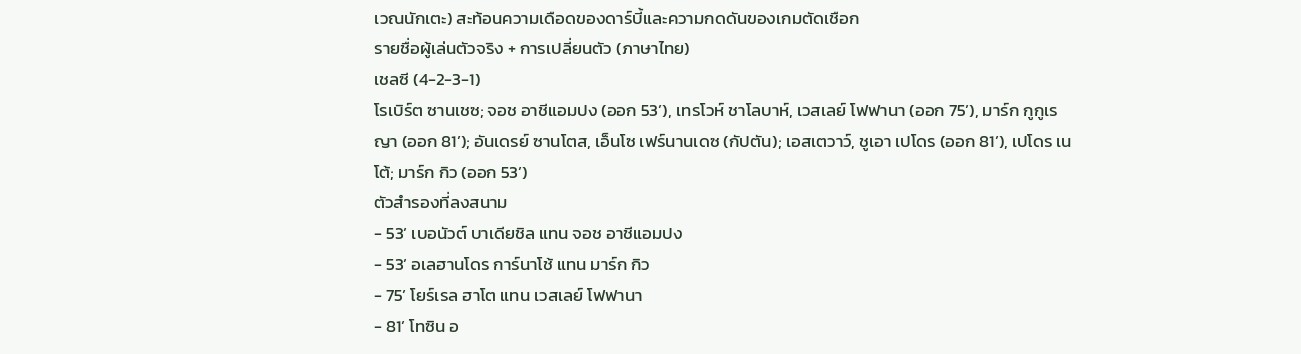เวณนักเตะ) สะท้อนความเดือดของดาร์บี้และความกดดันของเกมตัดเชือก
รายชื่อผู้เล่นตัวจริง + การเปลี่ยนตัว (ภาษาไทย)
เชลซี (4-2-3-1)
โรเบิร์ต ซานเชซ; จอช อาชีแอมปง (ออก 53’), เทรโวห์ ชาโลบาห์, เวสเลย์ โฟฟานา (ออก 75’), มาร์ก กูกูเรญา (ออก 81’); อันเดรย์ ซานโตส, เอ็นโซ เฟร์นานเดซ (กัปตัน); เอสเตวาว์, ชูเอา เปโดร (ออก 81’), เปโดร เนโต้; มาร์ก กิว (ออก 53’)
ตัวสำรองที่ลงสนาม
- 53’ เบอนัวต์ บาเดียชิล แทน จอช อาชีแอมปง
- 53’ อเลฮานโดร การ์นาโช้ แทน มาร์ก กิว
- 75’ โยร์เรล ฮาโต แทน เวสเลย์ โฟฟานา
- 81’ โทซิน อ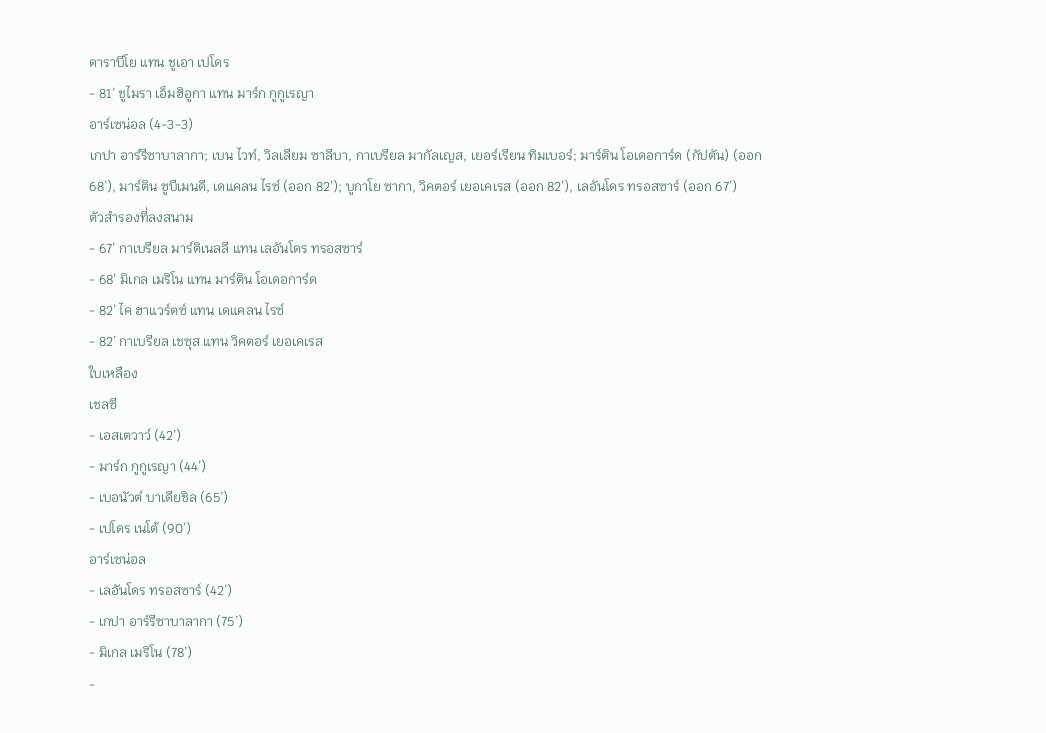ดาราบีโย แทน ชูเอา เปโดร
- 81’ ชูไมรา เอ็มฮิอูกา แทน มาร์ก กูกูเรญา
อาร์เซน่อล (4-3-3)
เกปา อาร์รีซาบาลากา; เบน ไวท์, วิลเลียม ซาลีบา, กาเบรียล มากัลเญส, เยอร์เรียน ทิมเบอร์; มาร์ติน โอเดอการ์ด (กัปตัน) (ออก 68’), มาร์ติน ซูบีเมนดี, เดแคลน ไรซ์ (ออก 82’); บูกาโย ซากา, วิคตอร์ เยอเคเรส (ออก 82’), เลอันโดร ทรอสซาร์ (ออก 67’)
ตัวสำรองที่ลงสนาม
- 67’ กาเบรียล มาร์ติเนลลี แทน เลอันโดร ทรอสซาร์
- 68’ มิเกล เมริโน แทน มาร์ติน โอเดอการ์ด
- 82’ ไค ฮาแวร์ตซ์ แทน เดแคลน ไรซ์
- 82’ กาเบรียล เชซุส แทน วิคตอร์ เยอเคเรส
ใบเหลือง
เชลซี
- เอสเตวาว์ (42’)
- มาร์ก กูกูเรญา (44’)
- เบอนัวต์ บาเดียชิล (65’)
- เปโดร เนโต้ (90’)
อาร์เซน่อล
- เลอันโดร ทรอสซาร์ (42’)
- เกปา อาร์รีซาบาลากา (75’)
- มิเกล เมริโน (78’)
-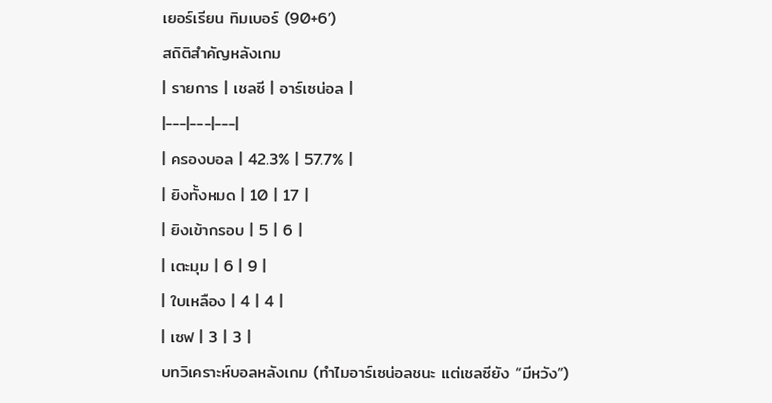เยอร์เรียน ทิมเบอร์ (90+6’)
สถิติสำคัญหลังเกม
| รายการ | เชลซี | อาร์เซน่อล |
|---|---|---|
| ครองบอล | 42.3% | 57.7% |
| ยิงทั้งหมด | 10 | 17 |
| ยิงเข้ากรอบ | 5 | 6 |
| เตะมุม | 6 | 9 |
| ใบเหลือง | 4 | 4 |
| เซฟ | 3 | 3 |
บทวิเคราะห์บอลหลังเกม (ทำไมอาร์เซน่อลชนะ แต่เชลซียัง “มีหวัง”)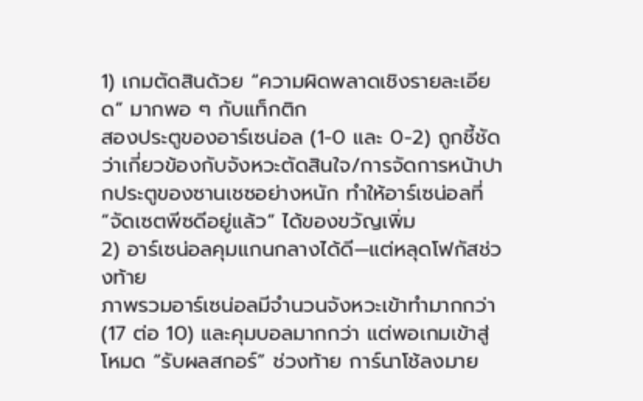1) เกมตัดสินด้วย “ความผิดพลาดเชิงรายละเอียด” มากพอ ๆ กับแท็กติก
สองประตูของอาร์เซน่อล (1-0 และ 0-2) ถูกชี้ชัดว่าเกี่ยวข้องกับจังหวะตัดสินใจ/การจัดการหน้าปากประตูของซานเชซอย่างหนัก ทำให้อาร์เซน่อลที่ “จัดเซตพีซดีอยู่แล้ว” ได้ของขวัญเพิ่ม
2) อาร์เซน่อลคุมแกนกลางได้ดี—แต่หลุดโฟกัสช่วงท้าย
ภาพรวมอาร์เซน่อลมีจำนวนจังหวะเข้าทำมากกว่า (17 ต่อ 10) และคุมบอลมากกว่า แต่พอเกมเข้าสู่โหมด “รับผลสกอร์” ช่วงท้าย การ์นาโช้ลงมาย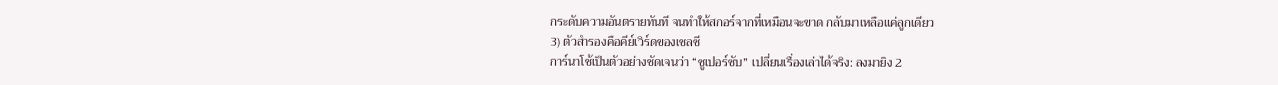กระดับความอันตรายทันที จนทำให้สกอร์จากที่เหมือนจะขาด กลับมาเหลือแค่ลูกเดียว
3) ตัวสำรองคือคีย์เวิร์ดของเชลซี
การ์นาโช้เป็นตัวอย่างชัดเจนว่า “ซูเปอร์ซับ” เปลี่ยนเรื่องเล่าได้จริง: ลงมายิง 2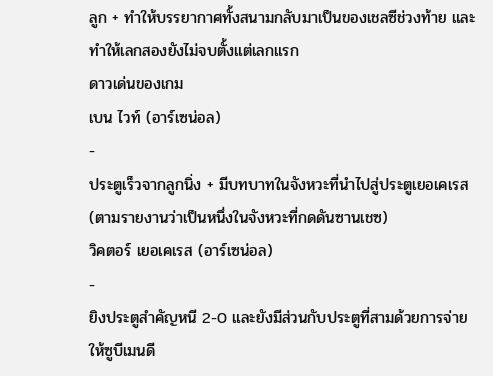ลูก + ทำให้บรรยากาศทั้งสนามกลับมาเป็นของเชลซีช่วงท้าย และทำให้เลกสองยังไม่จบตั้งแต่เลกแรก
ดาวเด่นของเกม
เบน ไวท์ (อาร์เซน่อล)
-
ประตูเร็วจากลูกนิ่ง + มีบทบาทในจังหวะที่นำไปสู่ประตูเยอเคเรส (ตามรายงานว่าเป็นหนึ่งในจังหวะที่กดดันซานเชซ)
วิคตอร์ เยอเคเรส (อาร์เซน่อล)
-
ยิงประตูสำคัญหนี 2-0 และยังมีส่วนกับประตูที่สามด้วยการจ่ายให้ซูบีเมนดี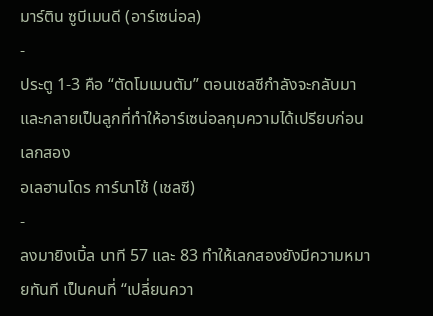มาร์ติน ซูบีเมนดี (อาร์เซน่อล)
-
ประตู 1-3 คือ “ตัดโมเมนตัม” ตอนเชลซีกำลังจะกลับมา และกลายเป็นลูกที่ทำให้อาร์เซน่อลกุมความได้เปรียบก่อนเลกสอง
อเลฮานโดร การ์นาโช้ (เชลซี)
-
ลงมายิงเบิ้ล นาที 57 และ 83 ทำให้เลกสองยังมีความหมายทันที เป็นคนที่ “เปลี่ยนควา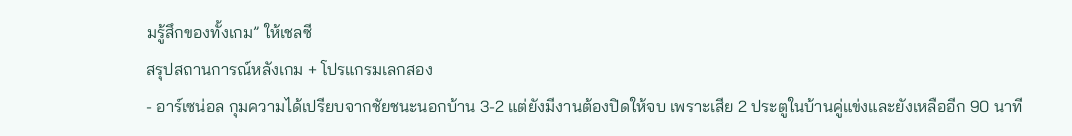มรู้สึกของทั้งเกม” ให้เชลซี
สรุปสถานการณ์หลังเกม + โปรแกรมเลกสอง
- อาร์เซน่อล กุมความได้เปรียบจากชัยชนะนอกบ้าน 3-2 แต่ยังมีงานต้องปิดให้จบ เพราะเสีย 2 ประตูในบ้านคู่แข่งและยังเหลืออีก 90 นาที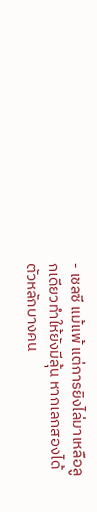- เชลซี แม้แพ้ แต่การยิงไล่มาเหลือลูกเดียวทำให้ยังมีลุ้น หากเลกสองได้ตัวหลักบางคน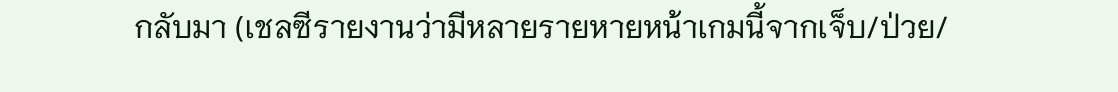กลับมา (เชลซีรายงานว่ามีหลายรายหายหน้าเกมนี้จากเจ็บ/ป่วย/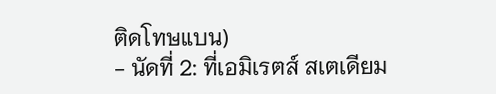ติดโทษแบน)
- นัดที่ 2: ที่เอมิเรตส์ สเตเดียม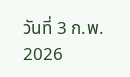วันที่ 3 ก.พ. 2026